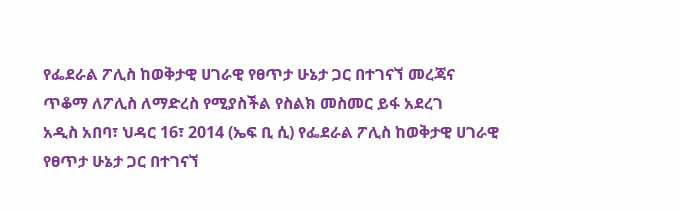የፌደራል ፖሊስ ከወቅታዊ ሀገራዊ የፀጥታ ሁኔታ ጋር በተገናኘ መረጃና ጥቆማ ለፖሊስ ለማድረስ የሚያስችል የስልክ መስመር ይፋ አደረገ
አዲስ አበባ፣ ህዳር 16፣ 2014 (ኤፍ ቢ ሲ) የፌደራል ፖሊስ ከወቅታዊ ሀገራዊ የፀጥታ ሁኔታ ጋር በተገናኘ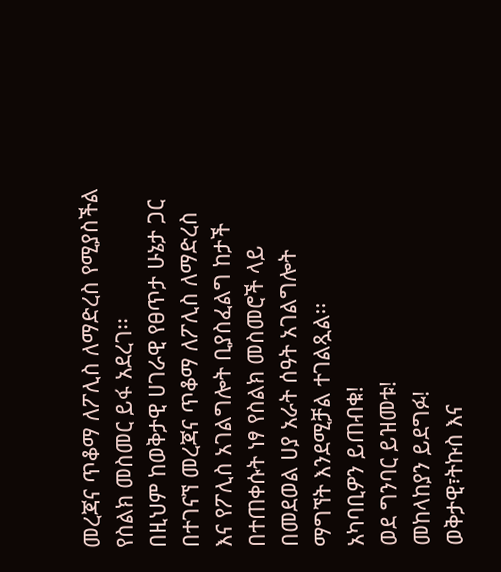መረጃና ጥቆማ ለፖሊስ ለማድረስ የሚያስችል የስልክ መስመር ይፋ አደረገ፡፡
በዚህም ከወቅታዊ ሀገራዊ የፀጥታ ሁኔታ ጋር በተገናኘ መረጃና ጥቆማ ለፖሊስ ለማድረስ እና የፖሊስ አገልግሎት ቢያስፈልግ ከታች በተጠቀሱት ነፃ የስልክ መስመሮች ላይ በመደወል ሀያ አራት ሰዓት አገልግሎት ማግኘት እንደሚቻል ተገልጿል፡፡
አካባቢዎን ይጠብቁ!
ወደ ግንባር ይዝመቱ!
መከላከያን ይደግፉ!
ወቅታዊ፣ትኩስ እና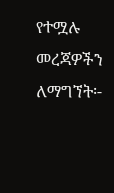የተሟሉ መረጃዎችን ለማግኘት፡-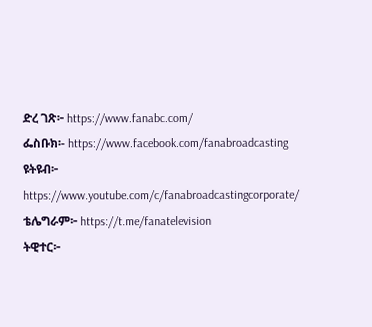ድረ ገጽ፦ https://www.fanabc.com/
ፌስቡክ፡- https://www.facebook.com/fanabroadcasting
ዩትዩብ፦ https://www.youtube.com/c/fanabroadcastingcorporate/
ቴሌግራም፦ https://t.me/fanatelevision
ትዊተር፦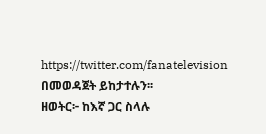https://twitter.com/fanatelevision በመወዳጀት ይከታተሉን፡፡
ዘወትር፦ ከእኛ ጋር ስላሉ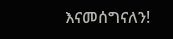እናመሰግናለን!